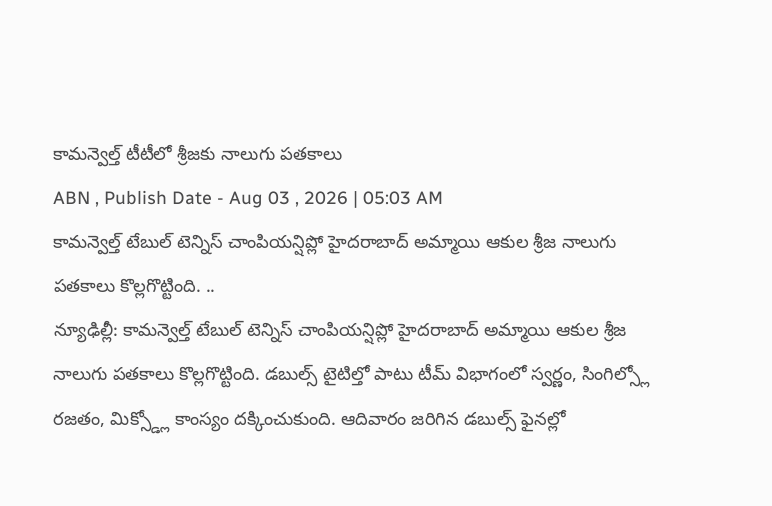కామన్వెల్త్ టీటీలో శ్రీజకు నాలుగు పతకాలు
ABN , Publish Date - Aug 03 , 2026 | 05:03 AM
కామన్వెల్త్ టేబుల్ టెన్నిస్ చాంపియన్షిప్లో హైదరాబాద్ అమ్మాయి ఆకుల శ్రీజ నాలుగు పతకాలు కొల్లగొట్టింది. ..
న్యూఢిల్లీ: కామన్వెల్త్ టేబుల్ టెన్నిస్ చాంపియన్షిప్లో హైదరాబాద్ అమ్మాయి ఆకుల శ్రీజ నాలుగు పతకాలు కొల్లగొట్టింది. డబుల్స్ టైటిల్తో పాటు టీమ్ విభాగంలో స్వర్ణం, సింగిల్స్లో రజతం, మిక్స్డ్లో కాంస్యం దక్కించుకుంది. ఆదివారం జరిగిన డబుల్స్ ఫైనల్లో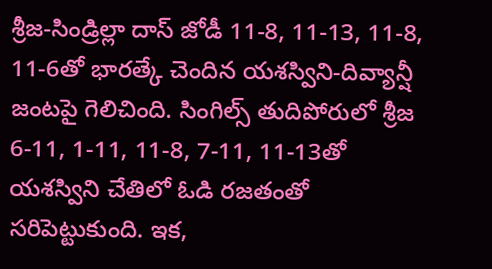శ్రీజ-సిండ్రిల్లా దాస్ జోడీ 11-8, 11-13, 11-8, 11-6తో భారత్కే చెందిన యశస్విని-దివ్యాన్షీ జంటపై గెలిచింది. సింగిల్స్ తుదిపోరులో శ్రీజ 6-11, 1-11, 11-8, 7-11, 11-13తో యశస్విని చేతిలో ఓడి రజతంతో సరిపెట్టుకుంది. ఇక,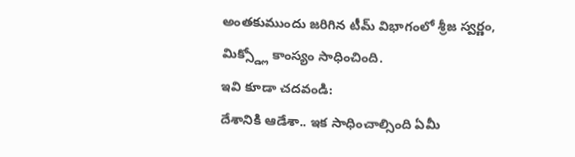అంతకుముందు జరిగిన టీమ్ విభాగంలో శ్రీజ స్వర్ణం, మిక్స్డ్లో కాంస్యం సాధించింది.
ఇవి కూడా చదవండి:
దేశానికి ఆడేశా.. ఇక సాధించాల్సింది ఏమీ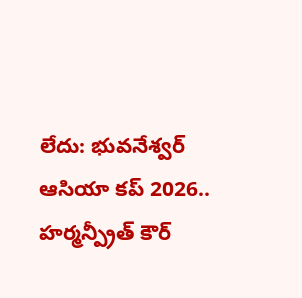లేదు: భువనేశ్వర్
ఆసియా కప్ 2026.. హర్మన్ప్రీత్ కౌర్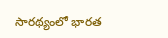సారథ్యంలో భారత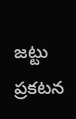జట్టు ప్రకటన